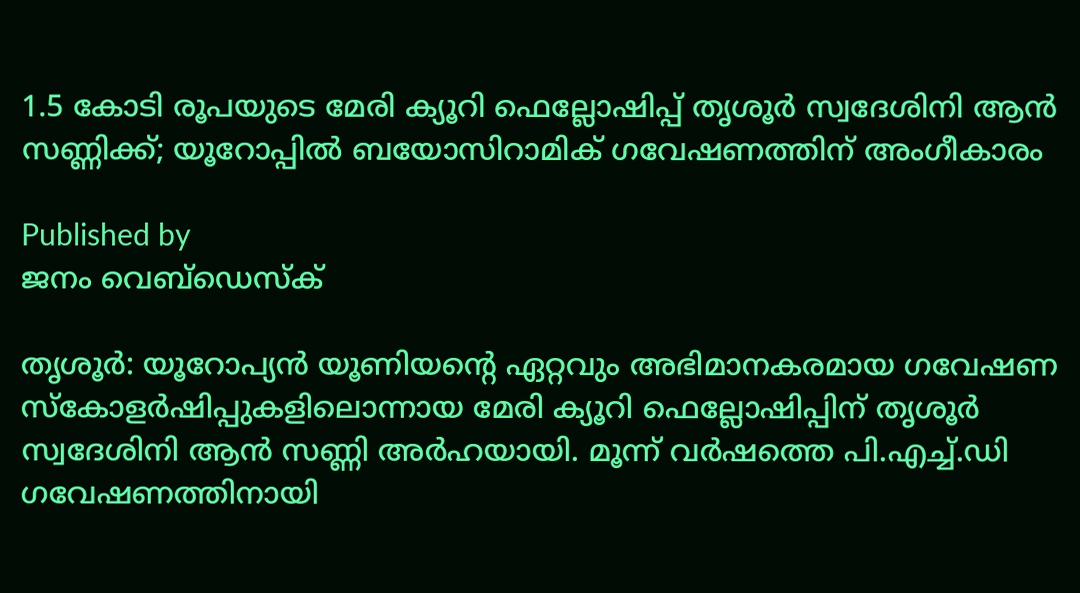1.5 കോടി രൂപയുടെ മേരി ക്യൂറി ഫെല്ലോഷിപ്പ് തൃശൂർ സ്വദേശിനി ആൻ സണ്ണിക്ക്; യൂറോപ്പിൽ ബയോസിറാമിക് ഗവേഷണത്തിന് അംഗീകാരം

Published by
ജനം വെബ്‌ഡെസ്ക്

തൃശൂർ: യൂറോപ്യൻ യൂണിയന്റെ ഏറ്റവും അഭിമാനകരമായ ഗവേഷണ സ്കോളർഷിപ്പുകളിലൊന്നായ മേരി ക്യൂറി ഫെല്ലോഷിപ്പിന് തൃശൂർ സ്വദേശിനി ആൻ സണ്ണി അർഹയായി. മൂന്ന് വർഷത്തെ പി.എച്ച്.ഡി ഗവേഷണത്തിനായി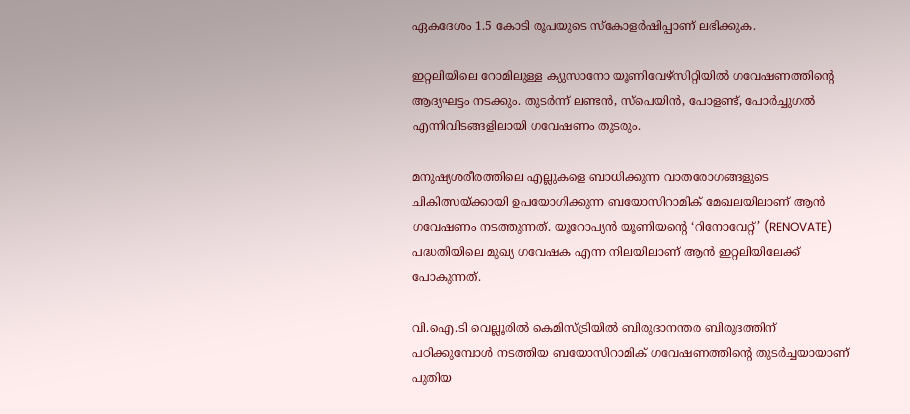ഏകദേശം 1.5 കോടി രൂപയുടെ സ്കോളർഷിപ്പാണ് ലഭിക്കുക.

ഇറ്റലിയിലെ റോമിലുള്ള ക്യുസാനോ യൂണിവേഴ്സിറ്റിയിൽ ഗവേഷണത്തിന്റെ ആദ്യഘട്ടം നടക്കും. തുടർന്ന് ലണ്ടൻ, സ്പെയിൻ, പോളണ്ട്, പോർച്ചുഗൽ എന്നിവിടങ്ങളിലായി ഗവേഷണം തുടരും.

മനുഷ്യശരീരത്തിലെ എല്ലുകളെ ബാധിക്കുന്ന വാതരോഗങ്ങളുടെ ചികിത്സയ്‌ക്കായി ഉപയോഗിക്കുന്ന ബയോസിറാമിക് മേഖലയിലാണ് ആൻ ഗവേഷണം നടത്തുന്നത്. യൂറോപ്യൻ യൂണിയന്റെ ‘റിനോവേറ്റ്’ (RENOVATE) പദ്ധതിയിലെ മുഖ്യ ഗവേഷക എന്ന നിലയിലാണ് ആൻ ഇറ്റലിയിലേക്ക് പോകുന്നത്.

വി.ഐ.ടി വെല്ലൂരിൽ കെമിസ്ട്രിയിൽ ബിരുദാനന്തര ബിരുദത്തിന് പഠിക്കുമ്പോൾ നടത്തിയ ബയോസിറാമിക് ഗവേഷണത്തിന്റെ തുടർച്ചയായാണ് പുതിയ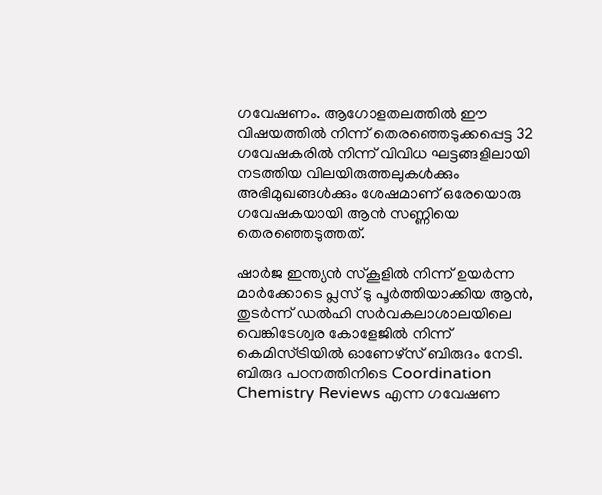ഗവേഷണം. ആഗോളതലത്തിൽ ഈ വിഷയത്തിൽ നിന്ന് തെരഞ്ഞെടുക്കപ്പെട്ട 32 ഗവേഷകരിൽ നിന്ന് വിവിധ ഘട്ടങ്ങളിലായി നടത്തിയ വിലയിരുത്തലുകൾക്കും അഭിമുഖങ്ങൾക്കും ശേഷമാണ് ഒരേയൊരു ഗവേഷകയായി ആൻ സണ്ണിയെ തെരഞ്ഞെടുത്തത്.

ഷാർജ ഇന്ത്യൻ സ്കൂളിൽ നിന്ന് ഉയർന്ന മാർക്കോടെ പ്ലസ് ടു പൂർത്തിയാക്കിയ ആൻ, തുടർന്ന് ഡൽഹി സർവകലാശാലയിലെ വെങ്കിടേശ്വര കോളേജിൽ നിന്ന് കെമിസ്ട്രിയിൽ ഓണേഴ്സ് ബിരുദം നേടി. ബിരുദ പഠനത്തിനിടെ Coordination Chemistry Reviews എന്ന ഗവേഷണ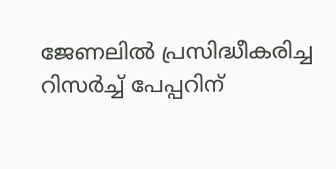ജേണലിൽ പ്രസിദ്ധീകരിച്ച റിസർച്ച് പേപ്പറിന്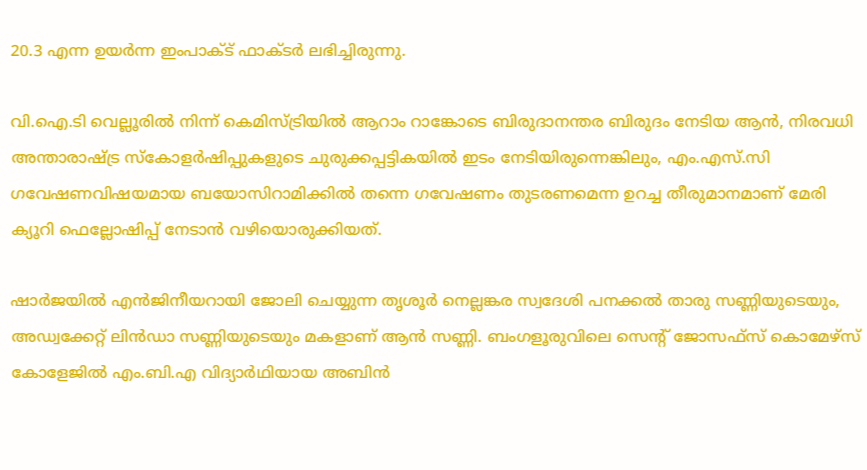20.3 എന്ന ഉയർന്ന ഇംപാക്ട് ഫാക്ടർ ലഭിച്ചിരുന്നു.

വി.ഐ.ടി വെല്ലൂരിൽ നിന്ന് കെമിസ്ട്രിയിൽ ആറാം റാങ്കോടെ ബിരുദാനന്തര ബിരുദം നേടിയ ആൻ, നിരവധി അന്താരാഷ്‌ട്ര സ്കോളർഷിപ്പുകളുടെ ചുരുക്കപ്പട്ടികയിൽ ഇടം നേടിയിരുന്നെങ്കിലും, എം.എസ്.സി ഗവേഷണവിഷയമായ ബയോസിറാമിക്കിൽ തന്നെ ഗവേഷണം തുടരണമെന്ന ഉറച്ച തീരുമാനമാണ് മേരി ക്യൂറി ഫെല്ലോഷിപ്പ് നേടാൻ വഴിയൊരുക്കിയത്.

ഷാർജയിൽ എൻജിനീയറായി ജോലി ചെയ്യുന്ന തൃശൂർ നെല്ലങ്കര സ്വദേശി പനക്കൽ താരു സണ്ണിയുടെയും, അഡ്വക്കേറ്റ് ലിൻഡാ സണ്ണിയുടെയും മകളാണ് ആൻ സണ്ണി. ബംഗളൂരുവിലെ സെന്റ് ജോസഫ്‌സ് കൊമേഴ്‌സ് കോളേജിൽ എം.ബി.എ വിദ്യാർഥിയായ അബിൻ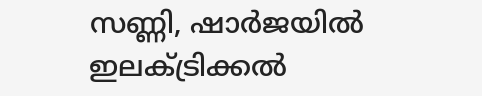സണ്ണി, ഷാർജയിൽ ഇലക്ട്രിക്കൽ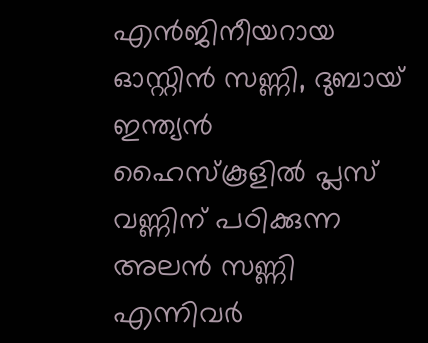എൻജിനീയറായ ഓസ്റ്റിൻ സണ്ണി, ദുബായ് ഇന്ത്യൻ ഹൈസ്കൂളിൽ പ്ലസ് വണ്ണിന് പഠിക്കുന്ന അലൻ സണ്ണി എന്നിവർ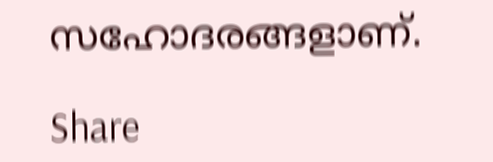സഹോദരങ്ങളാണ്.

Share